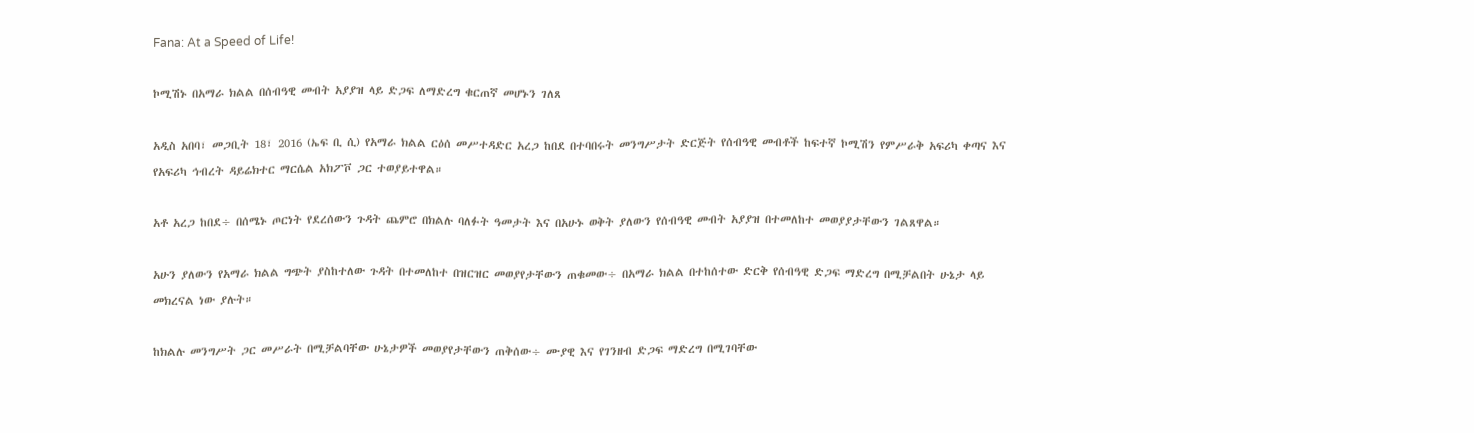Fana: At a Speed of Life!

ኮሚሽኑ በአማራ ክልል በሰብዓዊ መብት አያያዝ ላይ ድጋፍ ለማድረግ ቁርጠኛ መሆኑን ገለጸ

አዲስ አበባ፣ መጋቢት 18፣ 2016 (ኤፍ ቢ ሲ) የአማራ ክልል ርዕሰ መሥተዳድር አረጋ ከበደ በተባበሩት መንግሥታት ድርጅት የሰብዓዊ መብቶች ከፍተኛ ኮሚሽን የምሥራቅ አፍሪካ ቀጣና እና የአፍሪካ ኅብረት ዳይሬክተር ማርሴል አክፖቮ ጋር ተወያይተዋል።

አቶ አረጋ ከበደ÷ በሰሜኑ ጦርነት የደረሰውን ጉዳት ጨምሮ በክልሉ ባለፉት ዓመታት እና በአሁኑ ወቅት ያለውን የሰብዓዊ መብት አያያዝ በተመለከተ መወያያታቸውን ገልጸዋል።

አሁን ያለውን የአማራ ክልል ግጭት ያስከተለው ጉዳት በተመለከተ በዝርዝር መወያየታቸውን ጠቁመው÷ በአማራ ክልል በተከሰተው ድርቅ የሰብዓዊ ድጋፍ ማድረግ በሚቻልበት ሁኔታ ላይ መክረናል ነው ያሉት።

ከክልሉ መንግሥት ጋር መሥራት በሚቻልባቸው ሁኔታዎች መወያየታቸውን ጠቅሰው÷ ሙያዊ እና የገንዘብ ድጋፍ ማድረግ በሚገባቸው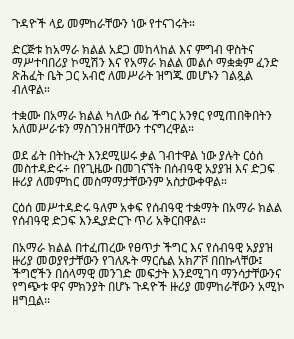ጉዳዮች ላይ መምከራቸውን ነው የተናገሩት።

ድርጅቱ ከአማራ ክልል አደጋ መከላከል እና ምግብ ዋስትና ማሥተባበሪያ ኮሚሽን እና የአማራ ክልል መልሶ ማቋቋም ፈንድ ጽሕፈት ቤት ጋር አብሮ ለመሥራት ዝግጁ መሆኑን ገልጿል ብለዋል።

ተቋሙ በአማራ ክልል ካለው ሰፊ ችግር አንፃር የሚጠበቅበትን አለመሥራቱን ማስገንዘባቸውን ተናግረዋል።

ወደ ፊት በትኩረት እንደሚሠሩ ቃል ገብተዋል ነው ያሉት ርዕሰ መስተዳድሩ÷ በየጊዜው በመገናኘት በሰብዓዊ አያያዝ እና ድጋፍ ዙሪያ ለመምከር መስማማታቸውንም አስታውቀዋል።

ርዕሰ መሥተዳድሩ ዓለም አቀፍ የሰብዓዊ ተቋማት በአማራ ክልል የሰብዓዊ ድጋፍ እንዲያድርጉ ጥሪ አቅርበዋል።

በአማራ ክልል በተፈጠረው የፀጥታ ችግር እና የሰብዓዊ አያያዝ ዙሪያ መወያየታቸውን የገለጹት ማርሴል አክፖቮ በበኩላቸው፤ ችግሮችን በሰላማዊ መንገድ መፍታት እንደሚገባ ማንሳታቸውንና የግጭቱ ዋና ምክንያት በሆኑ ጉዳዮች ዙሪያ መምከራቸውን አሚኮ ዘግቧል፡፡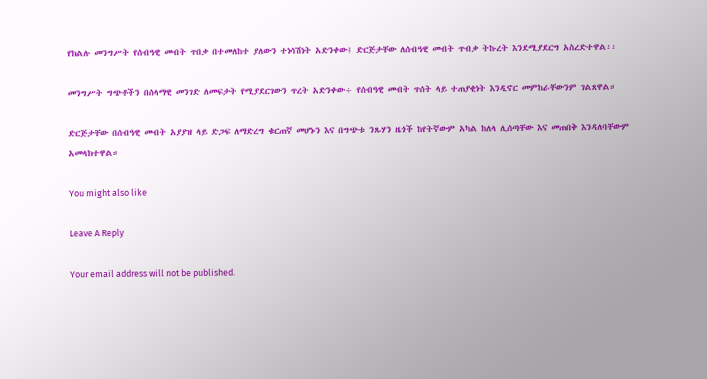የክልሉ መንግሥት የሰብዓዊ መብት ጥበቃ በተመለከተ ያለውን ተነሳሽነት አድንቀው፤ ድርጅታቸው ለሰብዓዊ መብት ጥብቃ ትኩረት እንደሚያደርግ አስረድተዋል፡፡

መንግሥት ግጭቶችን በሰላማዊ መንገድ ለመፍታት የሚያደርገውን ጥረት አድንቀው÷ የሰብዓዊ መብት ጥሰት ላይ ተጠያቂነት እንዲኖር መምከራቸውንም ገልጸዋል።

ድርጅታቸው በሰብዓዊ መብት አያያዝ ላይ ድጋፍ ለማድረግ ቁርጠኛ መሆኑን እና በግጭቱ ንጹሃን ዜጎች ከየትኛውም አካል ከለላ ሊሰጣቸው እና መጠበቅ እንዳለባቸውም አመላክተዋል።

You might also like

Leave A Reply

Your email address will not be published.